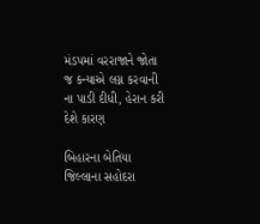મંડપમાં વરરાજાને જોતા જ કન્યાએ લગ્ન કરવાની ના પાડી દીધી, હેરાન કરી દેશે કારણ

બિહારના બેતિયા જિલ્લાના સહોદરા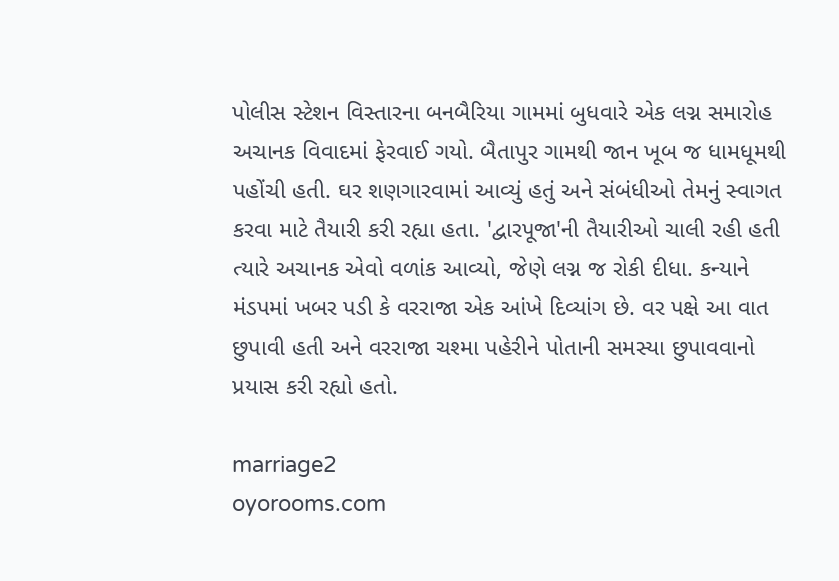પોલીસ સ્ટેશન વિસ્તારના બનબૈરિયા ગામમાં બુધવારે એક લગ્ન સમારોહ અચાનક વિવાદમાં ફેરવાઈ ગયો. બૈતાપુર ગામથી જાન ખૂબ જ ધામધૂમથી પહોંચી હતી. ઘર શણગારવામાં આવ્યું હતું અને સંબંધીઓ તેમનું સ્વાગત કરવા માટે તૈયારી કરી રહ્યા હતા. 'દ્વારપૂજા'ની તૈયારીઓ ચાલી રહી હતી ત્યારે અચાનક એવો વળાંક આવ્યો, જેણે લગ્ન જ રોકી દીધા. કન્યાને મંડપમાં ખબર પડી કે વરરાજા એક આંખે દિવ્યાંગ છે. વર પક્ષે આ વાત છુપાવી હતી અને વરરાજા ચશ્મા પહેરીને પોતાની સમસ્યા છુપાવવાનો પ્રયાસ કરી રહ્યો હતો.

marriage2
oyorooms.com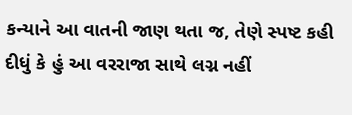કન્યાને આ વાતની જાણ થતા જ, તેણે સ્પષ્ટ કહી દીધું કે હું આ વરરાજા સાથે લગ્ન નહીં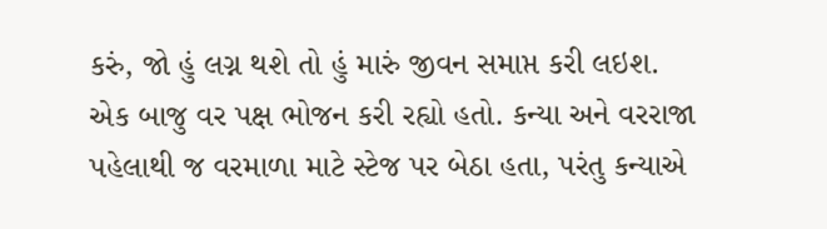કરું, જો હું લગ્ન થશે તો હું મારું જીવન સમાપ્ત કરી લઇશ. એક બાજુ વર પક્ષ ભોજન કરી રહ્યો હતો. કન્યા અને વરરાજા પહેલાથી જ વરમાળા માટે સ્ટેજ પર બેઠા હતા, પરંતુ કન્યાએ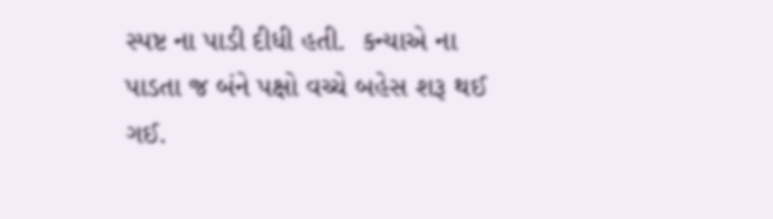સ્પષ્ટ ના પાડી દીધી હતી.  કન્યાએ ના પાડતા જ બંને પક્ષો વચ્ચે બહેસ શરૂ થઈ ગઈ.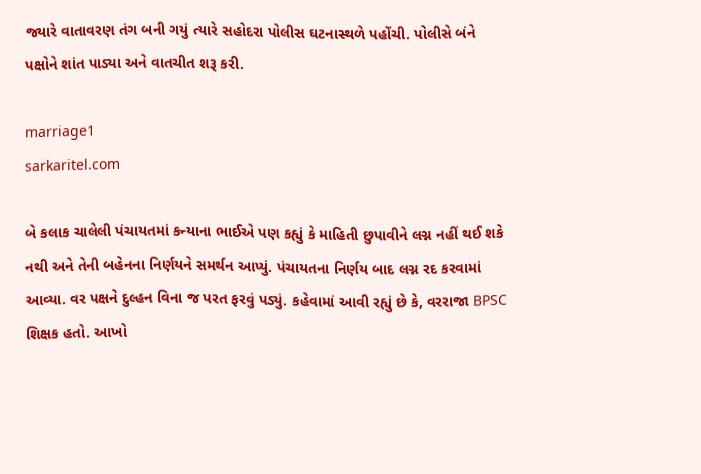જ્યારે વાતાવરણ તંગ બની ગયું ત્યારે સહોદરા પોલીસ ઘટનાસ્થળે પહોંચી. પોલીસે બંને પક્ષોને શાંત પાડ્યા અને વાતચીત શરૂ કરી.

marriage1
sarkaritel.com

બે કલાક ચાલેલી પંચાયતમાં કન્યાના ભાઈએ પણ કહ્યું કે માહિતી છુપાવીને લગ્ન નહીં થઈ શકે નથી અને તેની બહેનના નિર્ણયને સમર્થન આપ્યું. પંચાયતના નિર્ણય બાદ લગ્ન રદ કરવામાં આવ્યા. વર પક્ષને દુલ્હન વિના જ પરત ફરવું પડ્યું. કહેવામાં આવી રહ્યું છે કે, વરરાજા BPSC શિક્ષક હતો. આખો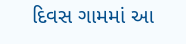દિવસ ગામમાં આ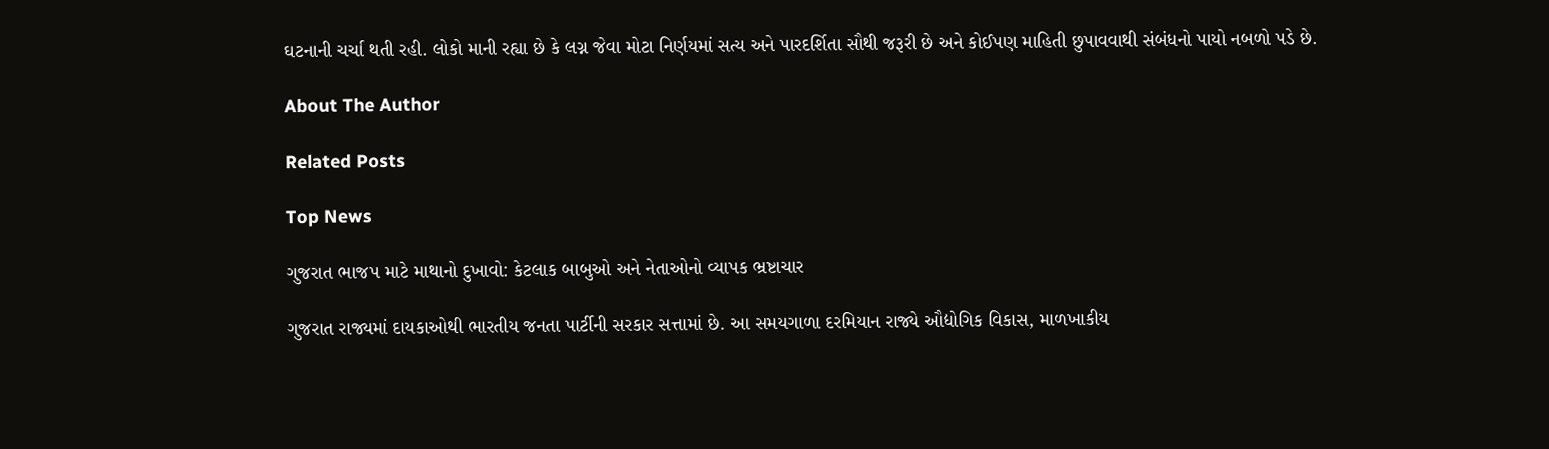ઘટનાની ચર્ચા થતી રહી. લોકો માની રહ્યા છે કે લગ્ન જેવા મોટા નિર્ણયમાં સત્ય અને પારદર્શિતા સૌથી જરૂરી છે અને કોઈપણ માહિતી છુપાવવાથી સંબંધનો પાયો નબળો પડે છે.

About The Author

Related Posts

Top News

ગુજરાત ભાજપ માટે માથાનો દુખાવો: કેટલાક બાબુઓ અને નેતાઓનો વ્યાપક ભ્રષ્ટાચાર

ગુજરાત રાજ્યમાં દાયકાઓથી ભારતીય જનતા પાર્ટીની સરકાર સત્તામાં છે. આ સમયગાળા દરમિયાન રાજ્યે ઔદ્યોગિક વિકાસ, માળખાકીય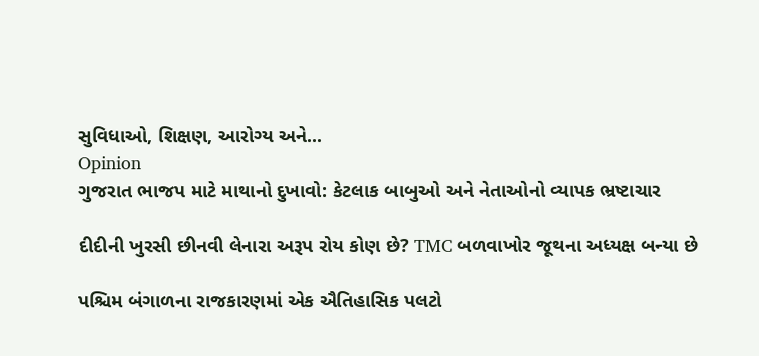સુવિધાઓ, શિક્ષણ, આરોગ્ય અને...
Opinion
ગુજરાત ભાજપ માટે માથાનો દુખાવો: કેટલાક બાબુઓ અને નેતાઓનો વ્યાપક ભ્રષ્ટાચાર

દીદીની ખુરસી છીનવી લેનારા અરૂપ રોય કોણ છે? TMC બળવાખોર જૂથના અધ્યક્ષ બન્યા છે

પશ્ચિમ બંગાળના રાજકારણમાં એક ઐતિહાસિક પલટો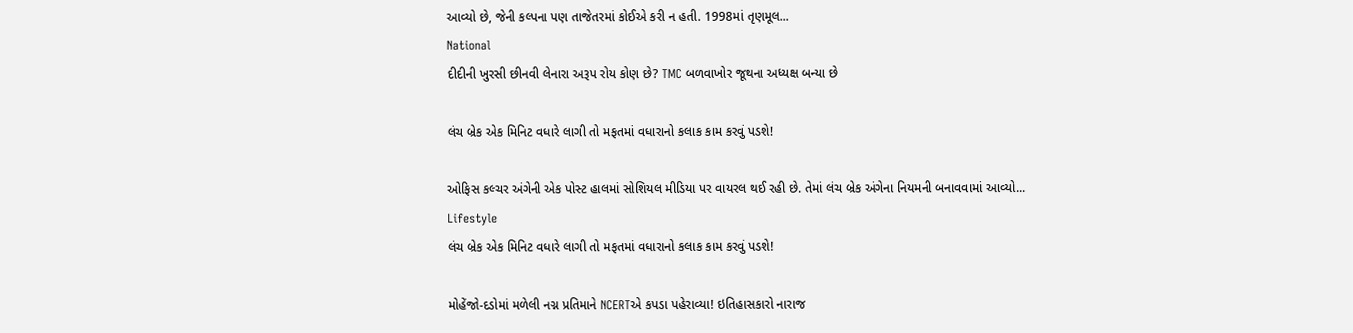આવ્યો છે, જેની કલ્પના પણ તાજેતરમાં કોઈએ કરી ન હતી. 1998માં તૃણમૂલ...
National
દીદીની ખુરસી છીનવી લેનારા અરૂપ રોય કોણ છે? TMC બળવાખોર જૂથના અધ્યક્ષ બન્યા છે

લંચ બ્રેક એક મિનિટ વધારે લાગી તો મફતમાં વધારાનો કલાક કામ કરવું પડશે!

ઓફિસ કલ્ચર અંગેની એક પોસ્ટ હાલમાં સોશિયલ મીડિયા પર વાયરલ થઈ રહી છે. તેમાં લંચ બ્રેક અંગેના નિયમની બનાવવામાં આવ્યો...
Lifestyle
લંચ બ્રેક એક મિનિટ વધારે લાગી તો મફતમાં વધારાનો કલાક કામ કરવું પડશે!

મોહેંજો-દડોમાં મળેલી નગ્ન પ્રતિમાને NCERTએ કપડા પહેરાવ્યા! ઇતિહાસકારો નારાજ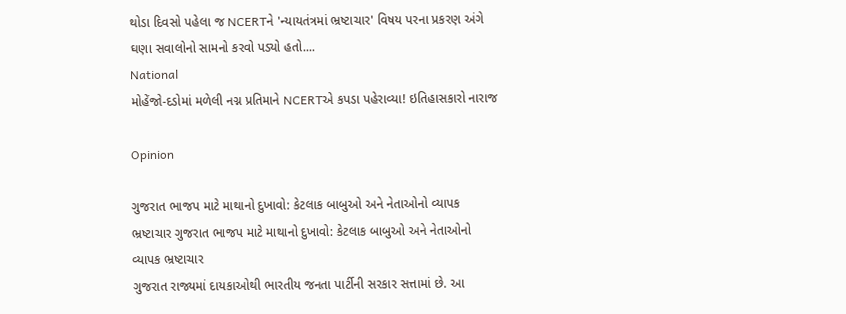થોડા દિવસો પહેલા જ NCERTને 'ન્યાયતંત્રમાં ભ્રષ્ટાચાર' વિષય પરના પ્રકરણ અંગે ઘણા સવાલોનો સામનો કરવો પડ્યો હતો....
National
મોહેંજો-દડોમાં મળેલી નગ્ન પ્રતિમાને NCERTએ કપડા પહેરાવ્યા! ઇતિહાસકારો નારાજ

Opinion

ગુજરાત ભાજપ માટે માથાનો દુખાવો: કેટલાક બાબુઓ અને નેતાઓનો વ્યાપક ભ્રષ્ટાચાર ગુજરાત ભાજપ માટે માથાનો દુખાવો: કેટલાક બાબુઓ અને નેતાઓનો વ્યાપક ભ્રષ્ટાચાર
ગુજરાત રાજ્યમાં દાયકાઓથી ભારતીય જનતા પાર્ટીની સરકાર સત્તામાં છે. આ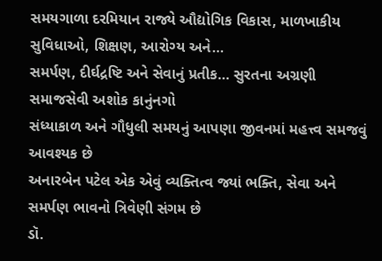સમયગાળા દરમિયાન રાજ્યે ઔદ્યોગિક વિકાસ, માળખાકીય સુવિધાઓ, શિક્ષણ, આરોગ્ય અને...
સમર્પણ, દીર્ઘદ્રષ્ટિ અને સેવાનું પ્રતીક… સુરતના અગ્રણી સમાજસેવી અશોક કાનુંનગો
સંધ્યાકાળ અને ગૌધુલી સમયનું આપણા જીવનમાં મહત્ત્વ સમજવું આવશ્યક છે
અનારબેન પટેલ એક એવું વ્યક્તિત્વ જ્યાં ભક્તિ, સેવા અને સમર્પણ ભાવનો ત્રિવેણી સંગમ છે
ડૉ.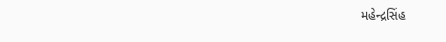મહેન્દ્રસિંહ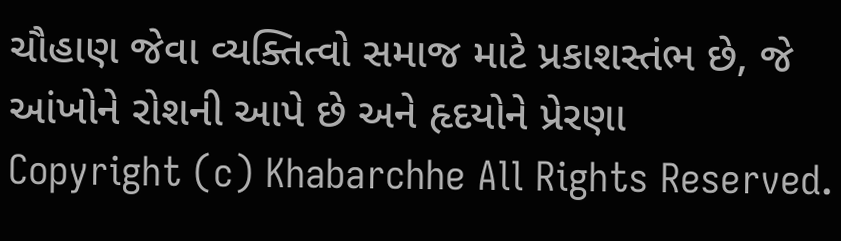ચૌહાણ જેવા વ્યક્તિત્વો સમાજ માટે પ્રકાશસ્તંભ છે, જે આંખોને રોશની આપે છે અને હૃદયોને પ્રેરણા
Copyright (c) Khabarchhe All Rights Reserved.